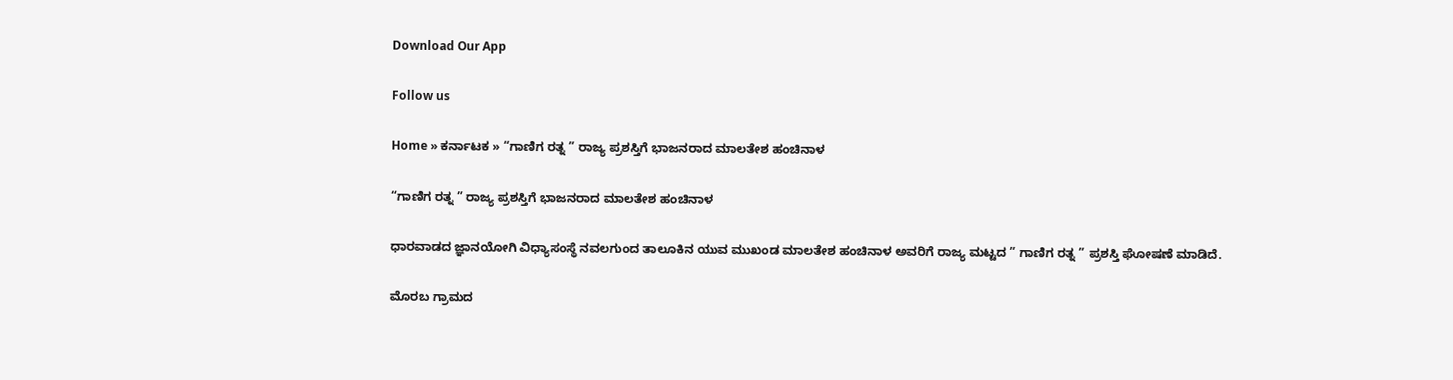Download Our App

Follow us

Home » ಕರ್ನಾಟಕ » “ಗಾಣಿಗ ರತ್ನ ” ರಾಜ್ಯ ಪ್ರಶಸ್ತಿಗೆ ಭಾಜನರಾದ ಮಾಲತೇಶ ಹಂಚಿನಾಳ

“ಗಾಣಿಗ ರತ್ನ ” ರಾಜ್ಯ ಪ್ರಶಸ್ತಿಗೆ ಭಾಜನರಾದ ಮಾಲತೇಶ ಹಂಚಿನಾಳ

ಧಾರವಾಡದ ಜ್ಞಾನಯೋಗಿ ವಿಧ್ಯಾಸಂಸ್ಥೆ ನವಲಗುಂದ ತಾಲೂಕಿನ ಯುವ ಮುಖಂಡ ಮಾಲತೇಶ ಹಂಚಿನಾಳ ಅವರಿಗೆ ರಾಜ್ಯ ಮಟ್ಟದ ” ಗಾಣಿಗ ರತ್ನ ” ಪ್ರಶಸ್ತಿ ಘೋಷಣೆ ಮಾಡಿದೆ.

ಮೊರಬ ಗ್ರಾಮದ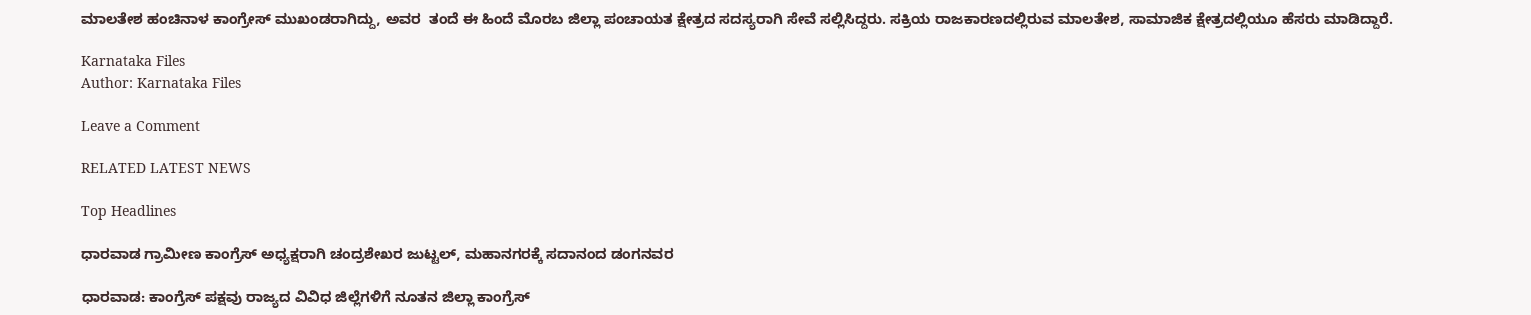ಮಾಲತೇಶ ಹಂಚಿನಾಳ ಕಾಂಗ್ರೇಸ್ ಮುಖಂಡರಾಗಿದ್ದು, ಅವರ  ತಂದೆ ಈ ಹಿಂದೆ ಮೊರಬ ಜಿಲ್ಲಾ ಪಂಚಾಯತ ಕ್ಷೇತ್ರದ ಸದಸ್ಯರಾಗಿ ಸೇವೆ ಸಲ್ಲಿಸಿದ್ದರು. ಸಕ್ರಿಯ ರಾಜಕಾರಣದಲ್ಲಿರುವ ಮಾಲತೇಶ, ಸಾಮಾಜಿಕ ಕ್ಷೇತ್ರದಲ್ಲಿಯೂ ಹೆಸರು ಮಾಡಿದ್ದಾರೆ.

Karnataka Files
Author: Karnataka Files

Leave a Comment

RELATED LATEST NEWS

Top Headlines

ಧಾರವಾಡ ಗ್ರಾಮೀಣ ಕಾಂಗ್ರೆಸ್ ಅಧ್ಯಕ್ಷರಾಗಿ ಚಂದ್ರಶೇಖರ ಜುಟ್ಟಲ್, ಮಹಾನಗರಕ್ಕೆ ಸದಾನಂದ ಡಂಗನವರ

ಧಾರವಾಡ: ಕಾಂಗ್ರೆಸ್ ಪಕ್ಷವು ರಾಜ್ಯದ ವಿವಿಧ ಜಿಲ್ಲೆಗಳಿಗೆ ನೂತನ ಜಿಲ್ಲಾ ಕಾಂಗ್ರೆಸ್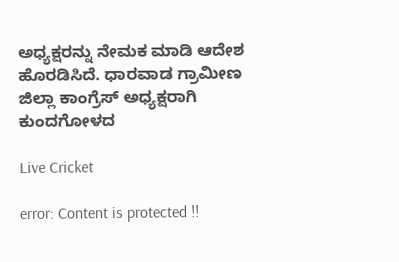ಅಧ್ಯಕ್ಷರನ್ನು ನೇಮಕ ಮಾಡಿ ಆದೇಶ ಹೊರಡಿಸಿದೆ. ಧಾರವಾಡ ಗ್ರಾಮೀಣ ಜಿಲ್ಲಾ ಕಾಂಗ್ರೆಸ್ ಅಧ್ಯಕ್ಷರಾಗಿ ಕುಂದಗೋಳದ

Live Cricket

error: Content is protected !!